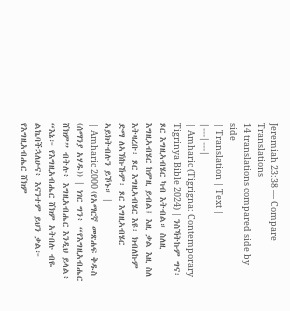Jeremiah 23:38 — Compare Translations
14 translations compared side by side
| Translation | Text |
|---|---|
| Amharic (Tigrigna: Contemporary Tigrinya Bible 2024) | ንስኻትኩም ግና፡ ጾር እግዚኣብሄር ካብ እትብል። ስለዚ እግዚኣብሄር ከምዚ ይብል፤ እዚ ቃል እዚ ስለ እትዛረቡ፡ ጾር እግዚኣብሄር እዩ፡ ክብለኩም ድማ ለኣኽኩኹም፡ ጾር እግዚኣብሄር ኣይክትብሉን ይኾኑ። |
| Amharic 2000 (የአማርኛ መጽሐፍ ቅዱስ (ሰማንያ አሃዱ)) | ነገር ግን፥ “የእግዚአብሔር ሸክም” ብትሉ፥ እግዚአብሔር እንዲህ ይላል፥ “እኔ፦ የእግዚአብሔር ሸክም አትበሉ ብዬ ልኬባችኋለሁና፥ እናንተም ይህን ቃል፦ የእግዚአብሔር ሸክም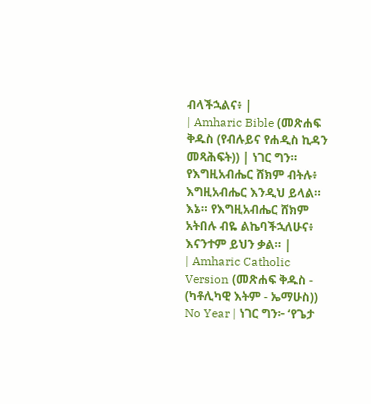ብላችኋልና፥ |
| Amharic Bible (መጽሐፍ ቅዱስ (የብሉይና የሐዲስ ኪዳን መጻሕፍት)) | ነገር ግን። የእግዚአብሔር ሸክም ብትሉ፥ እግዚአብሔር እንዲህ ይላል። እኔ። የእግዚአብሔር ሸክም አትበሉ ብዬ ልኬባችኋለሁና፥ እናንተም ይህን ቃል። |
| Amharic Catholic Version (መጽሐፍ ቅዱስ - (ካቶሊካዊ እትም - ኤማሁስ)) No Year | ነገር ግን፦ ‘የጌታ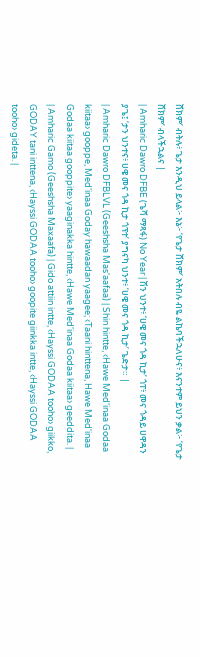ሸክም’ ብትሉ፥ ጌታ እንዲህ ይላል፦ እኔ፦ ‘የጌታ ሸክም’ አትበሉ ብዬ ልኬባችኋለሁና፥ እናንተም ይህን ቃል፦ ‘የጌታ ሸክም’ ብላችኋልና |
| Amharic Dawro DFBE (ጌሻ ማጻፋ) No Year | ሽን ህንተ፥ ‘ሀዌ መና ጎዳ ኪታ’ ጎፐ፥ መና ጎዳይ ሀዋዳን ያጌ፤ ‘ታን ህንተና፥ ሀዌ መና ጎዳ ኪታ ጎፕተ’ ያግናካ ህንተ፥ ‘ሀዌ መና ጎዳ ኪታ’ ጌድታ። |
| Amharic Dawro DFBLVL (Geeshsha Mas'aafaa) | Shin hintte, ‹Hawe Med'inaa Godaa kiitaa› gooppe, Med'inaa Goday hawaadan yaagee; ‹Taani hinttena, Hawe Med'inaa Godaa kiitaa gooppite› yaaginakka hintte, ‹Hawe Med'inaa Godaa kiitaa› geeddita. |
| Amharic Gamo (Geeshsha Maxaafa) | Gido attiin intte, ‹Hayssi GODAA tooho› giikko, GODAY tani inttena, ‹Hayssi GODAA tooho› goopite giinkka intte, ‹Hayssi GODAA tooho› gideta. |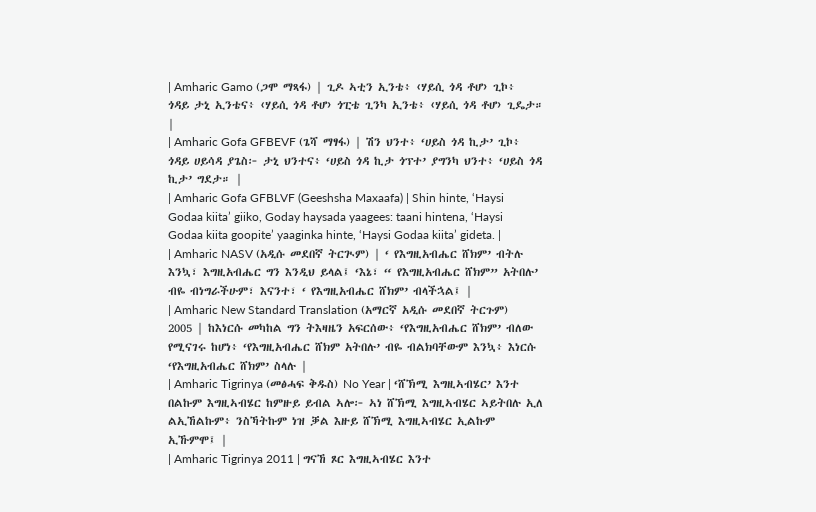| Amharic Gamo (ጋሞ ማጻፋ) | ጊዶ ኣቲን ኢንቴ፥ ‹ሃይሲ ጎዳ ቶሆ› ጊኮ፥ ጎዳይ ታኒ ኢንቴና፥ ‹ሃይሲ ጎዳ ቶሆ› ጎፒቴ ጊንካ ኢንቴ፥ ‹ሃይሲ ጎዳ ቶሆ› ጊዴታ። |
| Amharic Gofa GFBEVF (ጌሻ ማፃፋ) | ሽን ህንተ፥ ‘ሀይስ ጎዳ ኪታ’ ጊኮ፥ ጎዳይ ሀይሳዳ ያጌስ፦ ታኒ ህንተና፥ ‘ሀይስ ጎዳ ኪታ ጎፕተ’ ያግንካ ህንተ፥ ‘ሀይስ ጎዳ ኪታ’ ግደታ። |
| Amharic Gofa GFBLVF (Geeshsha Maxaafa) | Shin hinte, ‘Haysi Godaa kiita’ giiko, Goday haysada yaagees: taani hintena, ‘Haysi Godaa kiita goopite’ yaaginka hinte, ‘Haysi Godaa kiita’ gideta. |
| Amharic NASV (አዲሱ መደበኛ ትርጒም) | ‘ የእግዚአብሔር ሸክም’ ብትሉ እንኳ፣ እግዚአብሔር ግን እንዲህ ይላል፤ ‘እኔ፣ “ የእግዚአብሔር ሸክም” አትበሉ’ ብዬ ብነግራችሁም፣ እናንተ፣ ‘ የእግዚአብሔር ሸክም’ ብላችኋል፤ |
| Amharic New Standard Translation (አማርኛ አዲሱ መደበኛ ትርጉም) 2005 | ከእነርሱ መካከል ግን ትእዛዜን አፍርሰው፥ ‘የእግዚአብሔር ሸክም’ ብለው የሚናገሩ ከሆነ፥ ‘የእግዚአብሔር ሸክም አትበሉ’ ብዬ ብልክባቸውም እንኳ፥ እነርሱ ‘የእግዚአብሔር ሸክም’ ስላሉ |
| Amharic Tigrinya (መፅሓፍ ቅዱስ) No Year | ‘ሸኽሚ እግዚኣብሄር’ እንተ በልኩም እግዚኣብሄር ከምዙይ ይብል ኣሎ፦ ኣነ ሸኽሚ እግዚኣብሄር ኣይትበሉ ኢለ ልኢኸልኩም፥ ንስኻትኩም ነዝ ቓል እዙይ ሸኽሚ እግዚኣብሄር ኢልኩም ኢኹምሞ፤ |
| Amharic Tigrinya 2011 | ግናኸ ጾር እግዚኣብሄር እንተ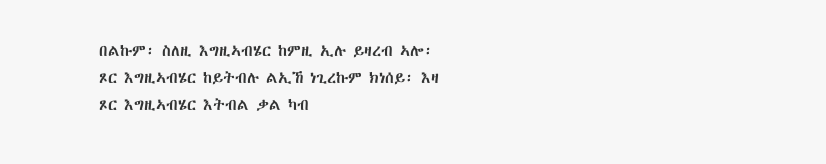በልኩም፡ ስለዚ እግዚኣብሄር ከምዚ ኢሉ ይዛረብ ኣሎ፡ ጾር እግዚኣብሄር ከይትብሉ ልኢኸ ነጊረኩም ክነሰይ፡ እዛ ጾር እግዚኣብሄር እትብል ቃል ካብ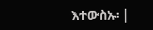እተውስኡ፡ |